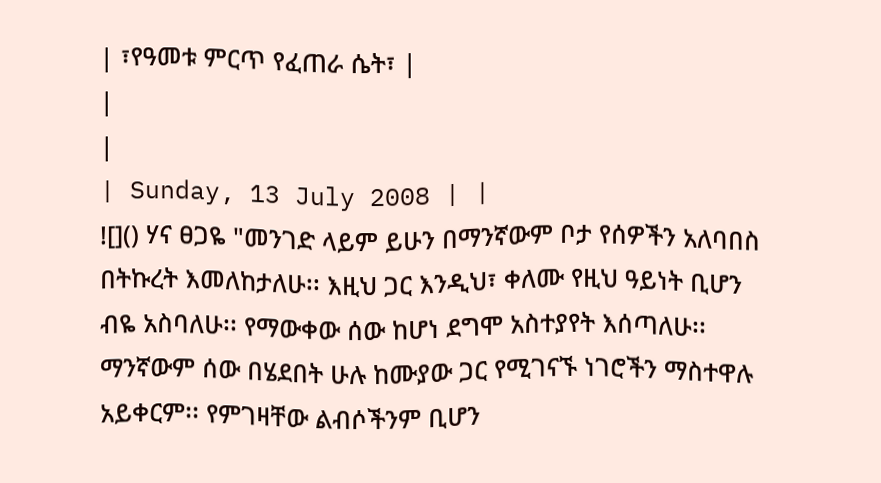| ፣የዓመቱ ምርጥ የፈጠራ ሴት፣ |
|
|
| Sunday, 13 July 2008 | |
![]() ሃና ፀጋዬ "መንገድ ላይም ይሁን በማንኛውም ቦታ የሰዎችን አለባበስ በትኩረት እመለከታለሁ፡፡ እዚህ ጋር እንዲህ፣ ቀለሙ የዚህ ዓይነት ቢሆን ብዬ አስባለሁ፡፡ የማውቀው ሰው ከሆነ ደግሞ አስተያየት እሰጣለሁ፡፡ ማንኛውም ሰው በሄደበት ሁሉ ከሙያው ጋር የሚገናኙ ነገሮችን ማስተዋሉ አይቀርም፡፡ የምገዛቸው ልብሶችንም ቢሆን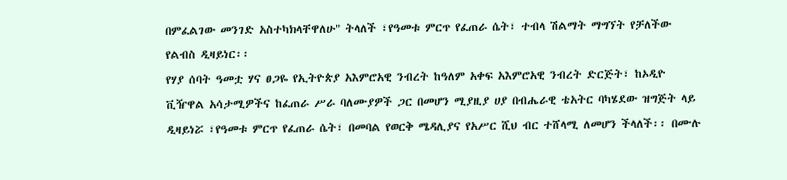በምፈልገው መንገድ አስተካክላቸዋለሁ" ትላለች ፣የዓመቱ ምርጥ የፈጠራ ሴት፣ ተብላ ሽልማት ማግኘት የቻለችው የልብስ ዲዛይነር፡፡
የሃያ ሰባት ዓመቷ ሃና ፀጋዬ የኢትዮጵያ አእምሮአዊ ንብረት ከዓለም አቀፍ አእምሮአዊ ንብረት ድርጅት፣ ከኦዲዮ ቪዥዋል አሳታሚዎችና ከፈጠራ ሥራ ባለሙያዎች ጋር በመሆን ሚያዚያ ሀያ በብሔራዊ ቴአትር ባካሄደው ዝግጅት ላይ ዲዛይነሯ ፣የዓመቱ ምርጥ የፈጠራ ሴት፣ በመባል የወርቅ ሜዳሊያና የአሥር ሺህ ብር ተሸላሚ ለመሆን ችላለች፡፡ በሙሉ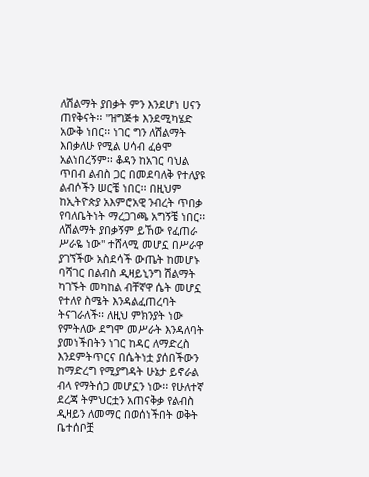ለሽልማት ያበቃት ምን እንደሆነ ሀናን ጠየቅናት፡፡ "ዝግጅቱ እንደሚካሄድ አውቅ ነበር፡፡ ነገር ግን ለሽልማት እበቃለሁ የሚል ሀሳብ ፈፅሞ አልነበረኝም፡፡ ቆዳን ከአገር ባህል ጥበብ ልብስ ጋር በመደባለቅ የተለያዩ ልብሶችን ሠርቼ ነበር፡፡ በዚህም ከኢትዮጵያ አእምሮአዊ ንብረት ጥበቃ የባለቤትነት ማረጋገጫ አግኝቼ ነበር፡፡ ለሽልማት ያበቃኝም ይኸው የፈጠራ ሥራዬ ነው" ተሸላሚ መሆኗ በሥራዋ ያገኘችው አስደሳች ውጤት ከመሆኑ ባሻገር በልብስ ዲዛይኒንግ ሽልማት ካገኙት መካከል ብቸኛዋ ሴት መሆኗ የተለየ ስሜት እንዳልፈጠረባት ትናገራለች፡፡ ለዚህ ምክንያት ነው የምትለው ደግሞ መሥራት እንዳለባት ያመነችበትን ነገር ከዳር ለማድረስ እንደምትጥርና በሴትነቷ ያሰበችውን ከማድረግ የሚያግዳት ሁኔታ ይኖራል ብላ የማትሰጋ መሆኗን ነው፡፡ የሁለተኛ ደረጃ ትምህርቷን አጠናቅቃ የልብስ ዲዛይን ለመማር በወሰነችበት ወቅት ቤተሰቦቿ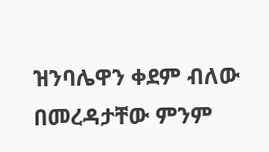ዝንባሌዋን ቀደም ብለው በመረዳታቸው ምንም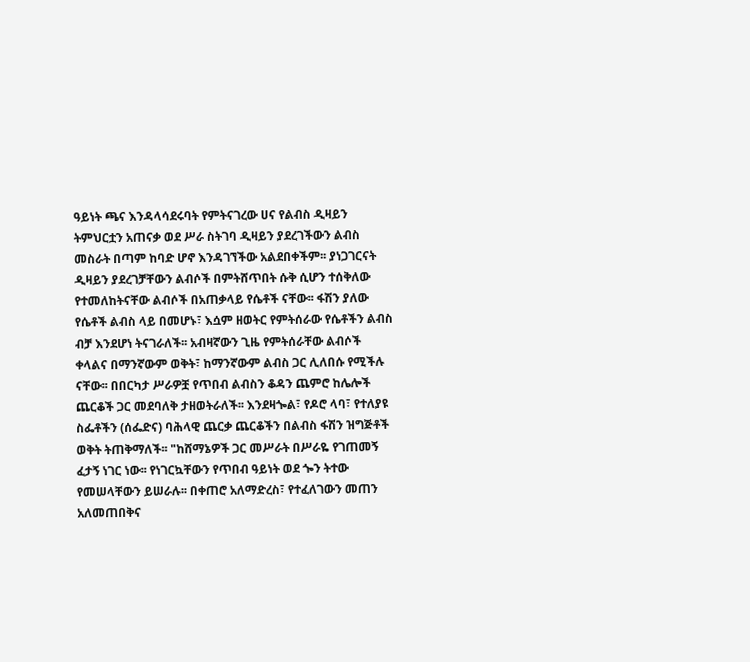ዓይነት ጫና እንዳላሳደሩባት የምትናገረው ሀና የልብስ ዲዛይን ትምህርቷን አጠናቃ ወደ ሥራ ስትገባ ዲዛይን ያደረገችውን ልብስ መስራት በጣም ከባድ ሆኖ እንዳገኘችው አልደበቀችም፡፡ ያነጋገርናት ዲዛይን ያደረገቻቸውን ልብሶች በምትሸጥበት ሱቅ ሲሆን ተሰቅለው የተመለከትናቸው ልብሶች በአጠቃላይ የሴቶች ናቸው፡፡ ፋሽን ያለው የሴቶች ልብስ ላይ በመሆኑ፣ እሷም ዘወትር የምትሰራው የሴቶችን ልብስ ብቻ እንደሆነ ትናገራለች፡፡ አብዛኛውን ጊዜ የምትሰራቸው ልብሶች ቀላልና በማንኛውም ወቅት፣ ከማንኛውም ልብስ ጋር ሊለበሱ የሚችሉ ናቸው፡፡ በበርካታ ሥራዎቿ የጥበብ ልብስን ቆዳን ጨምሮ ከሌሎች ጨርቆች ጋር መደባለቅ ታዘወትራለች፡፡ እንደዛጐል፣ የዶሮ ላባ፣ የተለያዩ ስፌቶችን (ሰፌድና) ባሕላዊ ጨርቃ ጨርቆችን በልብስ ፋሽን ዝግጅቶች ወቅት ትጠቅማለች፡፡ "ከሸማኔዎች ጋር መሥራት በሥራዬ የገጠመኝ ፈታኝ ነገር ነው፡፡ የነገርኳቸውን የጥበብ ዓይነት ወደ ጐን ትተው የመሠላቸውን ይሠራሉ፡፡ በቀጠሮ አለማድረስ፣ የተፈለገውን መጠን አለመጠበቅና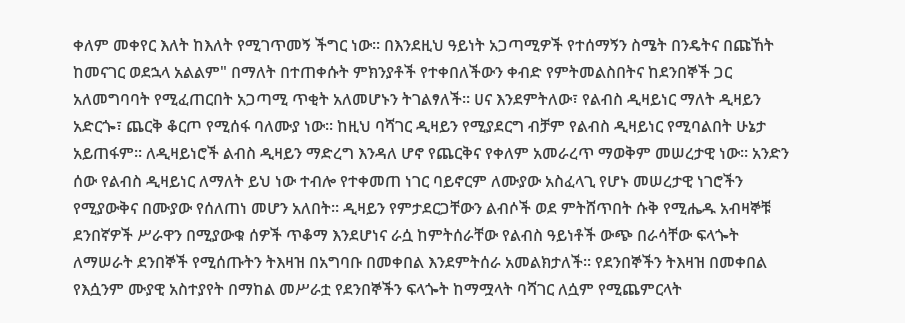ቀለም መቀየር እለት ከእለት የሚገጥመኝ ችግር ነው፡፡ በእንደዚህ ዓይነት አጋጣሚዎች የተሰማኝን ስሜት በንዴትና በጩኸት ከመናገር ወደኋላ አልልም" በማለት በተጠቀሱት ምክንያቶች የተቀበለችውን ቀብድ የምትመልስበትና ከደንበኞች ጋር አለመግባባት የሚፈጠርበት አጋጣሚ ጥቂት አለመሆኑን ትገልፃለች፡፡ ሀና እንደምትለው፣ የልብስ ዲዛይነር ማለት ዲዛይን አድርጐ፣ ጨርቅ ቆርጦ የሚሰፋ ባለሙያ ነው፡፡ ከዚህ ባሻገር ዲዛይን የሚያደርግ ብቻም የልብስ ዲዛይነር የሚባልበት ሁኔታ አይጠፋም፡፡ ለዲዛይነሮች ልብስ ዲዛይን ማድረግ እንዳለ ሆኖ የጨርቅና የቀለም አመራረጥ ማወቅም መሠረታዊ ነው፡፡ አንድን ሰው የልብስ ዲዛይነር ለማለት ይህ ነው ተብሎ የተቀመጠ ነገር ባይኖርም ለሙያው አስፈላጊ የሆኑ መሠረታዊ ነገሮችን የሚያውቅና በሙያው የሰለጠነ መሆን አለበት፡፡ ዲዛይን የምታደርጋቸውን ልብሶች ወደ ምትሸጥበት ሱቅ የሚሔዱ አብዛኞቹ ደንበኛዎች ሥራዋን በሚያውቁ ሰዎች ጥቆማ እንደሆነና ራሷ ከምትሰራቸው የልብስ ዓይነቶች ውጭ በራሳቸው ፍላጐት ለማሠራት ደንበኞች የሚሰጡትን ትእዛዝ በአግባቡ በመቀበል እንደምትሰራ አመልክታለች፡፡ የደንበኞችን ትእዛዝ በመቀበል የእሷንም ሙያዊ አስተያየት በማከል መሥራቷ የደንበኞችን ፍላጐት ከማሟላት ባሻገር ለሷም የሚጨምርላት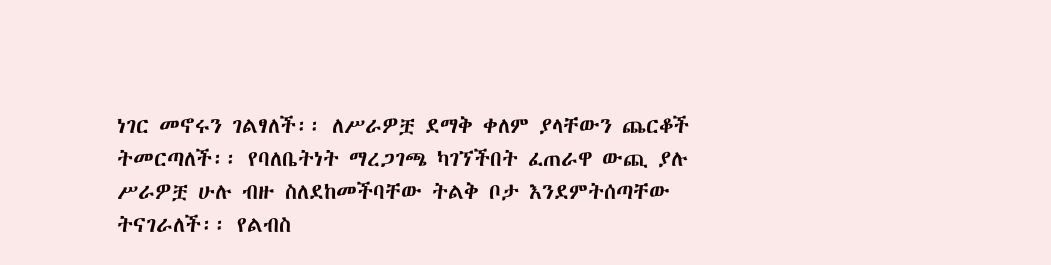ነገር መኖሩን ገልፃለች፡፡ ለሥራዎቿ ደማቅ ቀለም ያላቸውን ጨርቆች ትመርጣለች፡፡ የባለቤትነት ማረጋገጫ ካገኘችበት ፈጠራዋ ውጪ ያሉ ሥራዎቿ ሁሉ ብዙ ስለደከመችባቸው ትልቅ ቦታ እንደምትሰጣቸው ትናገራለች፡፡ የልብስ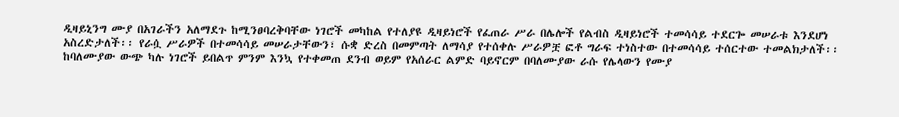ዲዛይኒንግ ሙያ በአገራችን አለማደጉ ከሚንፀባረቅባቸው ነገሮች መካከል የተለያዩ ዲዛይነሮች የፈጠራ ሥራ በሌሎች የልብስ ዲዛይነሮች ተመሳሳይ ተደርጐ መሠራቱ እንደሆነ አስረድታለች፡፡ የራሷ ሥራዎች በተመሳሳይ መሠራታቸውን፣ ሱቋ ድረስ በመምጣት ለማሳያ የተሰቀሉ ሥራዎቿ ፎቶ ግራፍ ተነስተው በተመሳሳይ ተሰርተው ተመልክታለች፡፡ ከባለሙያው ውጭ ካሉ ነገሮች ይበልጥ ምንም እንኳ የተቀመጠ ደንብ ወይም የአሰራር ልምድ ባይኖርም በባለሙያው ራሱ የሌላውን የሙያ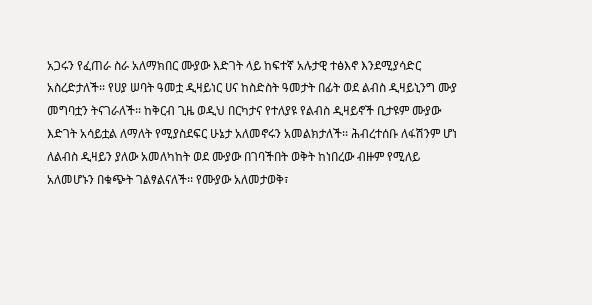አጋሩን የፈጠራ ስራ አለማክበር ሙያው እድገት ላይ ከፍተኛ አሉታዊ ተፅእኖ እንደሚያሳድር አስረድታለች፡፡ የሀያ ሠባት ዓመቷ ዲዛይነር ሀና ከስድስት ዓመታት በፊት ወደ ልብስ ዲዛይኒንግ ሙያ መግባቷን ትናገራለች፡፡ ከቅርብ ጊዜ ወዲህ በርካታና የተለያዩ የልብስ ዲዛይኖች ቢታዩም ሙያው እድገት አሳይቷል ለማለት የሚያስደፍር ሁኔታ አለመኖሩን አመልክታለች፡፡ ሕብረተሰቡ ለፋሽንም ሆነ ለልብስ ዲዛይን ያለው አመለካከት ወደ ሙያው በገባችበት ወቅት ከነበረው ብዙም የሚለይ አለመሆኑን በቁጭት ገልፃልናለች፡፡ የሙያው አለመታወቅ፣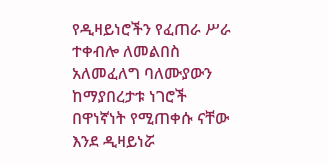የዲዛይነሮችን የፈጠራ ሥራ ተቀብሎ ለመልበስ አለመፈለግ ባለሙያውን ከማያበረታቱ ነገሮች በዋነኛነት የሚጠቀሱ ናቸው እንደ ዲዛይነሯ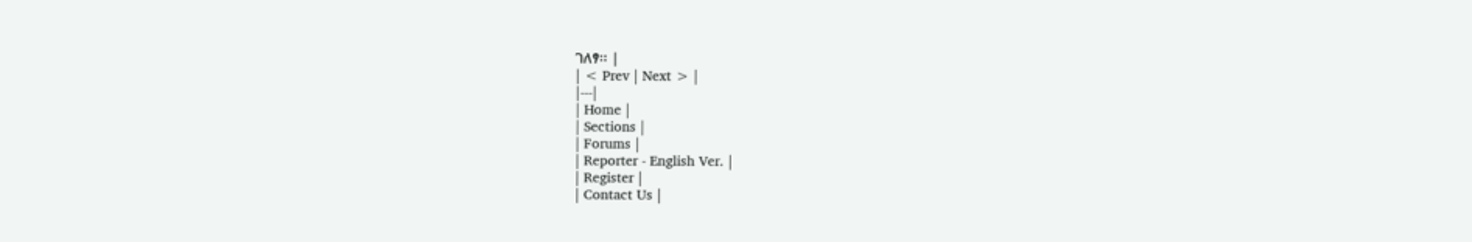ገለፃ፡፡ |
| < Prev | Next > |
|---|
| Home |
| Sections |
| Forums |
| Reporter - English Ver. |
| Register |
| Contact Us |